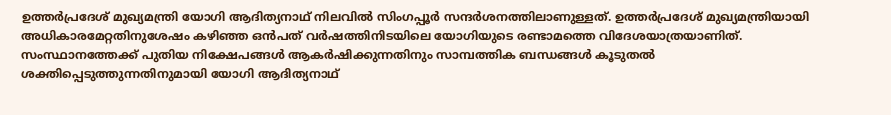ഉത്തർപ്രദേശ് മുഖ്യമന്ത്രി യോഗി ആദിത്യനാഥ് നിലവിൽ സിംഗപ്പൂർ സന്ദർശനത്തിലാണുള്ളത്. ഉത്തർപ്രദേശ് മുഖ്യമന്ത്രിയായി അധികാരമേറ്റതിനുശേഷം കഴിഞ്ഞ ഒൻപത് വർഷത്തിനിടയിലെ യോഗിയുടെ രണ്ടാമത്തെ വിദേശയാത്രയാണിത്. സംസ്ഥാനത്തേക്ക് പുതിയ നിക്ഷേപങ്ങൾ ആകർഷിക്കുന്നതിനും സാമ്പത്തിക ബന്ധങ്ങൾ കൂടുതൽ ശക്തിപ്പെടുത്തുന്നതിനുമായി യോഗി ആദിത്യനാഥ്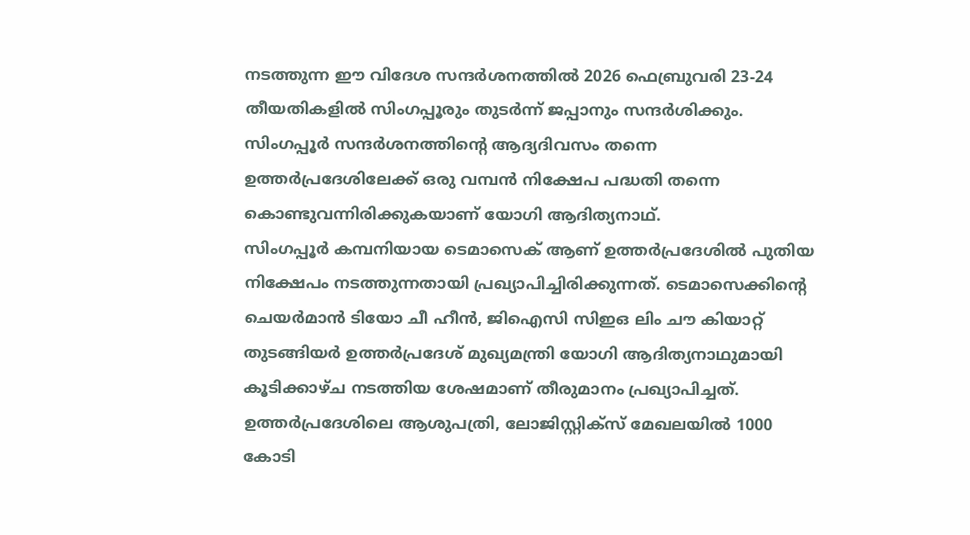നടത്തുന്ന ഈ വിദേശ സന്ദർശനത്തിൽ 2026 ഫെബ്രുവരി 23-24 തീയതികളിൽ സിംഗപ്പൂരും തുടർന്ന് ജപ്പാനും സന്ദർശിക്കും. സിംഗപ്പൂർ സന്ദർശനത്തിന്റെ ആദ്യദിവസം തന്നെ ഉത്തർപ്രദേശിലേക്ക് ഒരു വമ്പൻ നിക്ഷേപ പദ്ധതി തന്നെ കൊണ്ടുവന്നിരിക്കുകയാണ് യോഗി ആദിത്യനാഥ്.
സിംഗപ്പൂർ കമ്പനിയായ ടെമാസെക് ആണ് ഉത്തർപ്രദേശിൽ പുതിയ നിക്ഷേപം നടത്തുന്നതായി പ്രഖ്യാപിച്ചിരിക്കുന്നത്. ടെമാസെക്കിന്റെ ചെയർമാൻ ടിയോ ചീ ഹീൻ, ജിഐസി സിഇഒ ലിം ചൗ കിയാറ്റ് തുടങ്ങിയർ ഉത്തർപ്രദേശ് മുഖ്യമന്ത്രി യോഗി ആദിത്യനാഥുമായി കൂടിക്കാഴ്ച നടത്തിയ ശേഷമാണ് തീരുമാനം പ്രഖ്യാപിച്ചത്. ഉത്തർപ്രദേശിലെ ആശുപത്രി, ലോജിസ്റ്റിക്സ് മേഖലയിൽ 1000 കോടി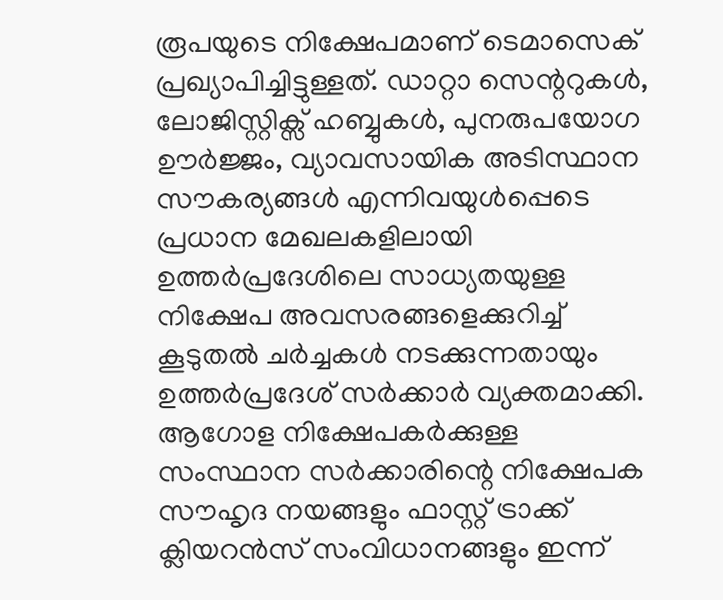രൂപയുടെ നിക്ഷേപമാണ് ടെമാസെക് പ്രഖ്യാപിച്ചിട്ടുള്ളത്. ഡാറ്റാ സെന്ററുകൾ, ലോജിസ്റ്റിക്സ് ഹബ്ബുകൾ, പുനരുപയോഗ ഊർജ്ജം, വ്യാവസായിക അടിസ്ഥാന സൗകര്യങ്ങൾ എന്നിവയുൾപ്പെടെ പ്രധാന മേഖലകളിലായി ഉത്തർപ്രദേശിലെ സാധ്യതയുള്ള നിക്ഷേപ അവസരങ്ങളെക്കുറിച്ച് കൂടുതൽ ചർച്ചകൾ നടക്കുന്നതായും ഉത്തർപ്രദേശ് സർക്കാർ വ്യക്തമാക്കി.
ആഗോള നിക്ഷേപകർക്കുള്ള സംസ്ഥാന സർക്കാരിന്റെ നിക്ഷേപക സൗഹൃദ നയങ്ങളും ഫാസ്റ്റ് ട്രാക്ക് ക്ലിയറൻസ് സംവിധാനങ്ങളും ഇന്ന്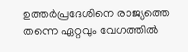ഉത്തർപ്രദേശിനെ രാജ്യത്തെ തന്നെ ഏറ്റവും വേഗത്തിൽ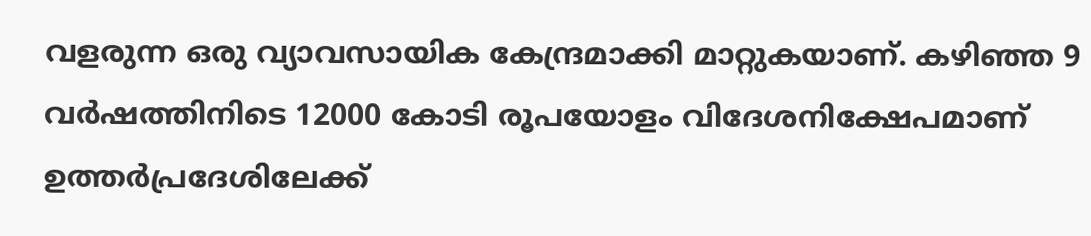വളരുന്ന ഒരു വ്യാവസായിക കേന്ദ്രമാക്കി മാറ്റുകയാണ്. കഴിഞ്ഞ 9 വർഷത്തിനിടെ 12000 കോടി രൂപയോളം വിദേശനിക്ഷേപമാണ് ഉത്തർപ്രദേശിലേക്ക്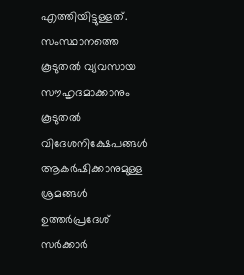എത്തിയിട്ടുള്ളത്. സംസ്ഥാനത്തെ കൂടുതൽ വ്യവസായ സൗഹൃദമാക്കാനും കൂടുതൽ വിദേശനിക്ഷേപങ്ങൾ ആകർഷിക്കാനുമുള്ള ശ്രമങ്ങൾ ഉത്തർപ്രദേശ് സർക്കാർ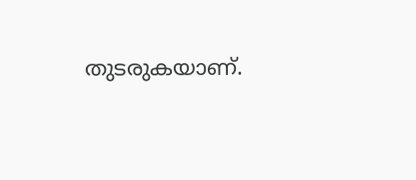തുടരുകയാണ്.